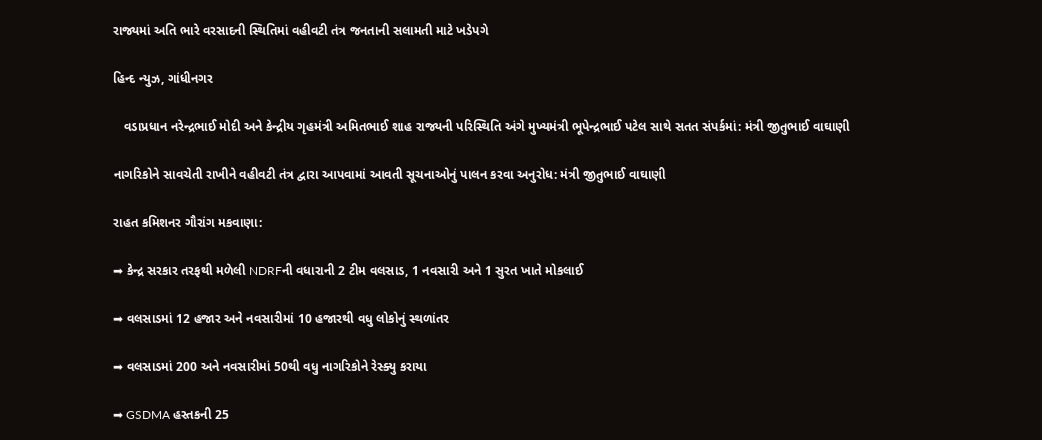રાજ્યમાં અતિ ભારે વરસાદની સ્થિતિમાં વહીવટી તંત્ર જનતાની સલામતી માટે ખડેપગે

હિન્દ ન્યુઝ, ગાંધીનગર

   વડાપ્રધાન નરેન્દ્રભાઈ મોદી અને કેન્દ્રીય ગૃહમંત્રી અમિતભાઈ શાહ રાજ્યની પરિસ્થિતિ અંગે મુખ્યમંત્રી ભૂપેન્દ્રભાઈ પટેલ સાથે સતત સંપર્કમાં: મંત્રી જીતુભાઈ વાઘાણી

નાગરિકોને સાવચેતી રાખીને વહીવટી તંત્ર દ્વારા આપવામાં આવતી સૂચનાઓનું પાલન કરવા અનુરોધ: મંત્રી જીતુભાઈ વાઘાણી

રાહત કમિશનર ગૌરાંગ મકવાણા:

➡ કેન્દ્ર સરકાર તરફથી મળેલી NDRFની વધારાની 2 ટીમ વલસાડ, 1 નવસારી અને 1 સુરત ખાતે મોકલાઈ

➡ વલસાડમાં 12 હજાર અને નવસારીમાં 10 હજારથી વધુ લોકોનું સ્થળાંતર

➡ વલસાડમાં 200 અને નવસારીમાં 50થી વધુ નાગરિકોને રેસ્ક્યુ કરાયા

➡ GSDMA હસ્તકની 25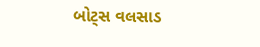બોટ્સ વલસાડ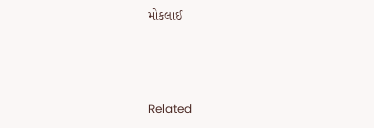મોકલાઈ



Related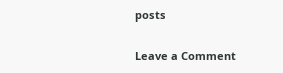posts

Leave a Comment